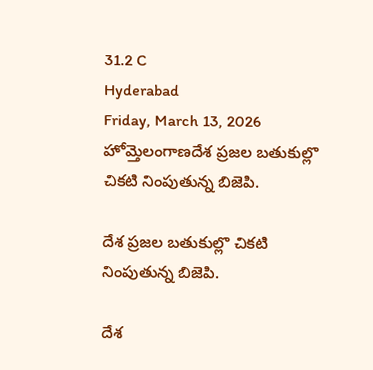31.2 C
Hyderabad
Friday, March 13, 2026
హోమ్తెలంగాణదేశ ప్రజల బతుకుల్లొ చికటి నింపుతున్న బిజెపి.

దేశ ప్రజల బతుకుల్లొ చికటి నింపుతున్న బిజెపి.

దేశ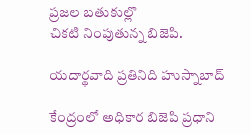ప్రజల బతుకుల్లొ
చికటి నింపుతున్న బిజెపి.

యదార్థవాది ప్రతినిది హుస్నాబాద్

కేంద్రంలో అధికార బిజెపి ప్రధాని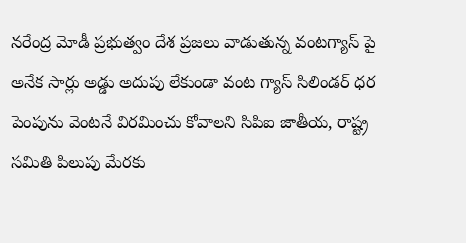నరేంద్ర మోడీ ప్రభుత్వం దేశ ప్రజలు వాడుతున్న వంటగ్యాస్ పై అనేక సార్లు అడ్డు అదుపు లేకుండా వంట గ్యాస్ సిలిండర్ ధర పెంపును వెంటనే విరమించు కోవాలని సిపిఐ జాతీయ, రాష్ట్ర సమితి పిలుపు మేరకు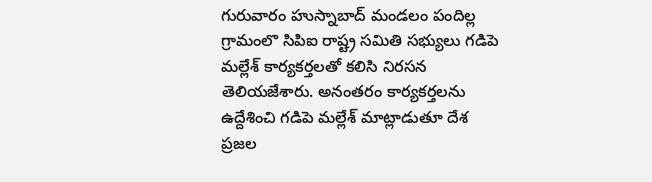గురువారం హుస్నాబాద్ మండలం పందిల్ల గ్రామంలొ సిపిఐ రాష్ట్ర సమితి సభ్యులు గడిపె మల్లేశ్ కార్యకర్తలతో కలిసి నిరసన తెలియజేశారు. అనంతరం కార్యకర్తలను ఉద్దేశించి గడిపె మల్లేశ్ మాట్లాడుతూ దేశ ప్రజల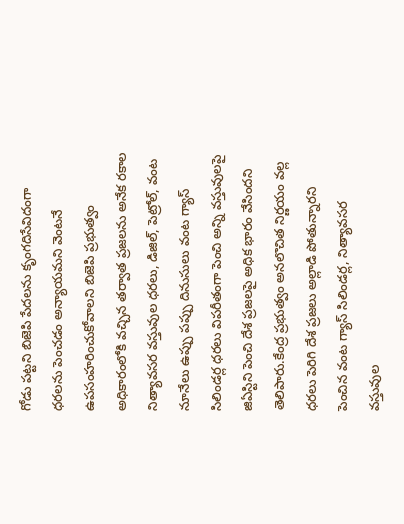గోడు పట్టని బిజెపి పేదలను కృంగదిసేవిదంగా ధరలను పెంచడం అన్యాయమని వెంటనే ఉపసంహరించుకోవాలని బిజెపి ప్రభుత్వం అధికారంలోకి వచ్చిన తర్వాత ప్రజలను అనేక రకాల నిత్యావసర వస్తువుల ధరలు, డిజిల్, పెట్రోల్, వంట నూనేలు ఉప్పు పప్పు దినుసులు వంట గ్యాస్ సిలిండర్ల ధరలు విపరీతంగా పెంచి అన్ని వస్తువులపై జిఏస్టిని పెంచి దేశ ప్రజలపై అధిక భారం వేసిందని తెలిపారు.కేంద్ర ప్రభుత్వం అనలొచిత నిర్ణయం వల్ల ధరలు పెరిగి దేశ ప్రజలు అల్లాడి పోతున్నారని పెంచిన వంట గ్యాస్ సిలిండర్ల, నిత్యావసర వస్తువుల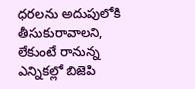ధరలను అదుపులోకి తీసుకురావాలని, లేకుంటే రానున్న ఎన్నికల్లో బిజెపి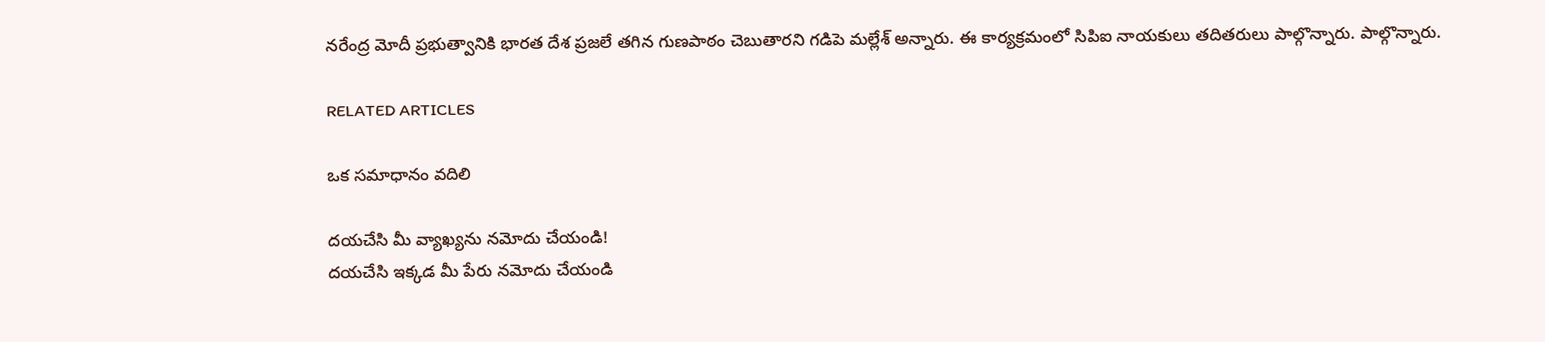నరేంద్ర మోదీ ప్రభుత్వానికి భారత దేశ ప్రజలే తగిన గుణపాఠం చెబుతారని గడిపె మల్లేశ్ అన్నారు. ఈ కార్యక్రమంలో సిపిఐ నాయకులు తదితరులు పాల్గొన్నారు. పాల్గొన్నారు.

RELATED ARTICLES

ఒక సమాధానం వదిలి

దయచేసి మీ వ్యాఖ్యను నమోదు చేయండి!
దయచేసి ఇక్కడ మీ పేరు నమోదు చేయండి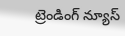ట్రెండింగ్ న్యూస్